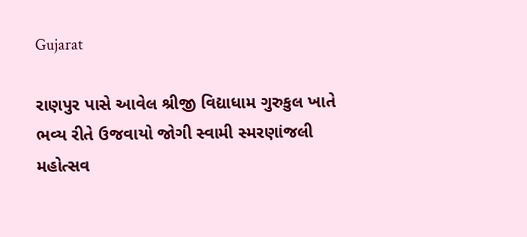Gujarat

રાણપુર પાસે આવેલ શ્રીજી વિદ્યાધામ ગુરુકુલ ખાતે ભવ્ય રીતે ઉજવાયો જોગી સ્વામી સ્મરણાંજલી મહોત્સવ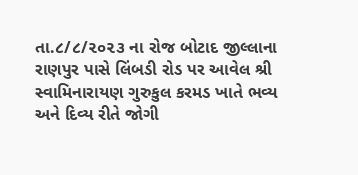તા.૮/૮/૨૦૨૩ ના રોજ બોટાદ જીલ્લાના રાણપુર પાસે લિંબડી રોડ પર આવેલ શ્રી સ્વામિનારાયણ ગુરુકુલ કરમડ ખાતે ભવ્ય અને દિવ્ય રીતે જોગી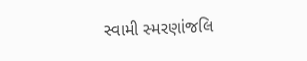સ્વામી સ્મરણાંજલિ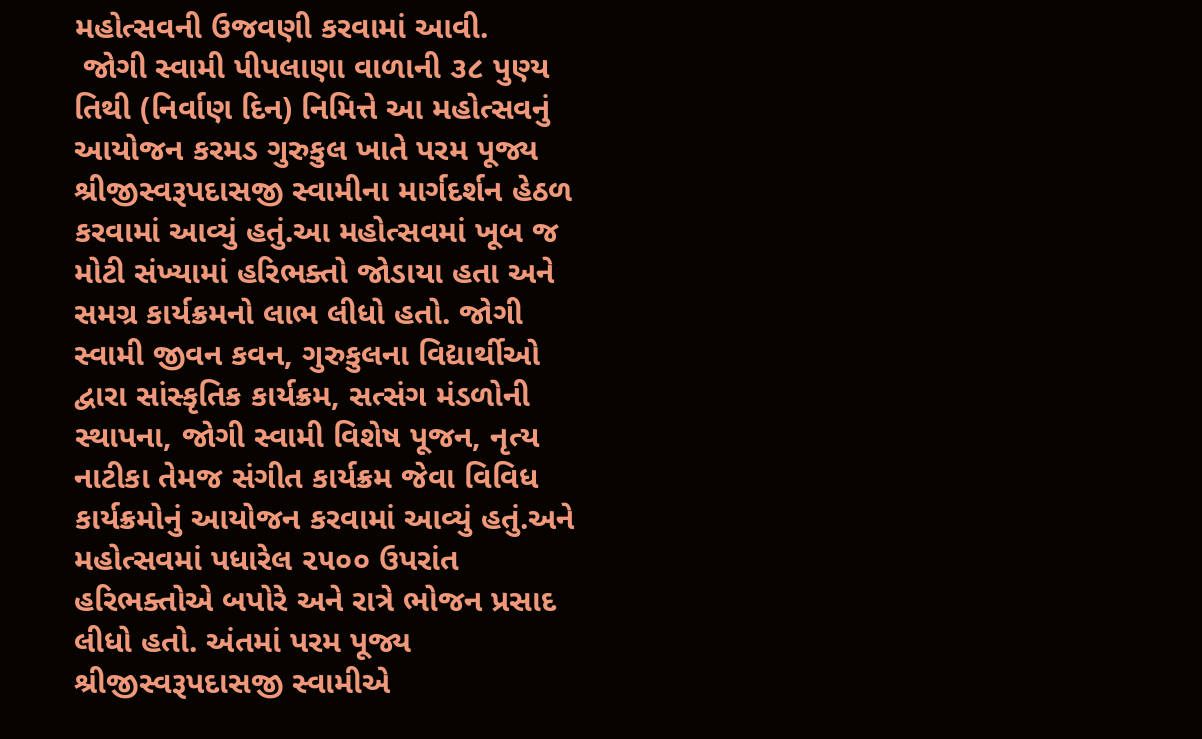મહોત્સવની ઉજવણી કરવામાં આવી.
 જોગી સ્વામી પીપલાણા વાળાની ૩૮ પુણ્ય તિથી (નિર્વાણ દિન) નિમિત્તે આ મહોત્સવનું આયોજન કરમડ ગુરુકુલ ખાતે પરમ પૂજ્ય શ્રીજીસ્વરૂપદાસજી સ્વામીના માર્ગદર્શન હેઠળ કરવામાં આવ્યું હતું.આ મહોત્સવમાં ખૂબ જ મોટી સંખ્યામાં હરિભક્તો જોડાયા હતા અને સમગ્ર કાર્યક્રમનો લાભ લીધો હતો. જોગી સ્વામી જીવન કવન, ગુરુકુલના વિદ્યાર્થીઓ દ્વારા સાંસ્કૃતિક કાર્યક્રમ, સત્સંગ મંડળોની સ્થાપના, જોગી સ્વામી વિશેષ પૂજન, નૃત્ય નાટીકા તેમજ સંગીત કાર્યક્રમ જેવા વિવિધ કાર્યક્રમોનું આયોજન કરવામાં આવ્યું હતું.અને મહોત્સવમાં પધારેલ ૨૫૦૦ ઉપરાંત હરિભક્તોએ બપોરે અને રાત્રે ભોજન પ્રસાદ લીધો હતો. અંતમાં પરમ પૂજ્ય શ્રીજીસ્વરૂપદાસજી સ્વામીએ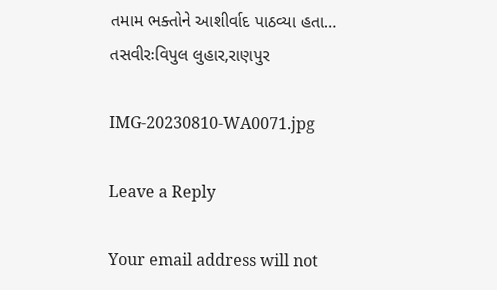તમામ ભક્તોને આશીર્વાદ પાઠવ્યા હતા…
તસવીરઃવિપુલ લુહાર,રાણપુર

IMG-20230810-WA0071.jpg

Leave a Reply

Your email address will not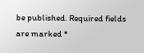be published. Required fields are marked *